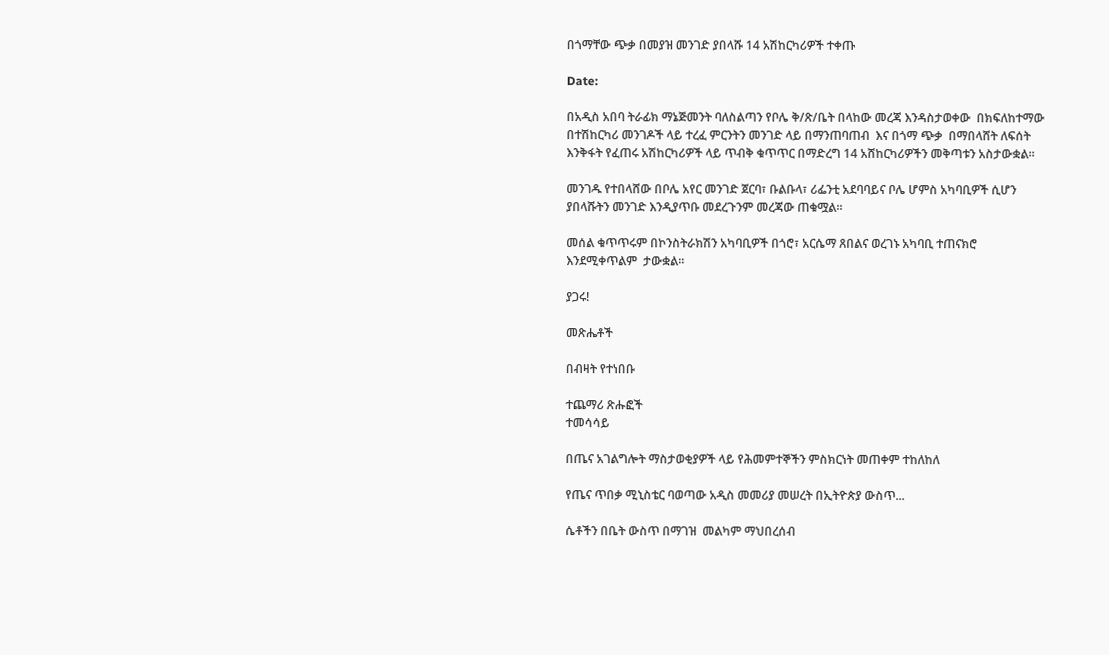በጎማቸው ጭቃ በመያዝ መንገድ ያበላሹ 14 አሽከርካሪዎች ተቀጡ

Date:

በአዲስ አበባ ትራፊክ ማኔጅመንት ባለስልጣን የቦሌ ቅ/ጽ/ቤት በላከው መረጃ እንዳስታወቀው  በክፍለከተማው በተሽከርካሪ መንገዶች ላይ ተረፈ ምርንትን መንገድ ላይ በማንጠባጠብ  እና በጎማ ጭቃ  በማበላሸት ለፍሰት እንቅፋት የፈጠሩ አሽከርካሪዎች ላይ ጥብቅ ቁጥጥር በማድረግ 14 አሸከርካሪዎችን መቅጣቱን አስታውቋል።

መንገዱ የተበላሸው በቦሌ አየር መንገድ ጀርባ፣ ቡልቡላ፣ ሪፌንቲ አደባባይና ቦሌ ሆምስ አካባቢዎች ሲሆን ያበላሹትን መንገድ እንዲያጥቡ መደረጉንም መረጃው ጠቁሟል።

መሰል ቁጥጥሩም በኮንስትራክሽን አካባቢዎች በጎሮ፣ አርሴማ ጸበልና ወረገኑ አካባቢ ተጠናክሮ እንደሚቀጥልም  ታውቋል።

ያጋሩ!

መጽሔቶች

በብዛት የተነበቡ

ተጨማሪ ጽሑፎች
ተመሳሳይ

በጤና አገልግሎት ማስታወቂያዎች ላይ የሕመምተኞችን ምስክርነት መጠቀም ተከለከለ

የጤና ጥበቃ ሚኒስቴር ባወጣው አዲስ መመሪያ መሠረት በኢትዮጵያ ውስጥ...

ሴቶችን በቤት ውስጥ በማገዝ  መልካም ማህበረሰብ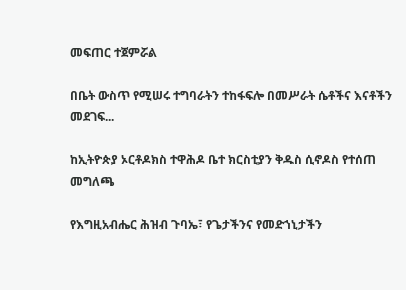መፍጠር ተጀምሯል

በቤት ውስጥ የሚሠሩ ተግባራትን ተከፋፍሎ በመሥራት ሴቶችና እናቶችን መደገፍ...

ከኢትዮጵያ ኦርቶዶክስ ተዋሕዶ ቤተ ክርስቲያን ቅዱስ ሲኖዶስ የተሰጠ መግለጫ

የእግዚአብሔር ሕዝብ ጉባኤ፣ የጌታችንና የመድኀኒታችን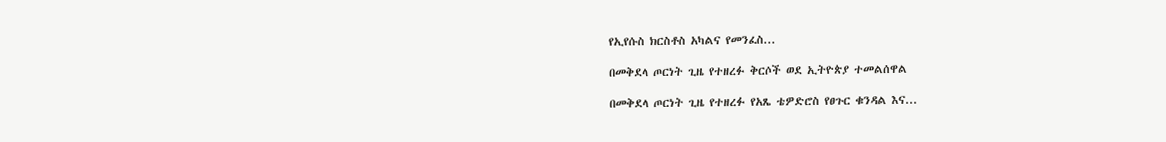የኢየሱስ ክርስቶስ አካልና የመንፈስ...

በመቅደላ ጦርነት ጊዜ የተዘረፉ ቅርሶች ወደ ኢትዮጵያ ተመልሰዋል

በመቅደላ ጦርነት ጊዜ የተዘረፉ የአጼ ቴዎድሮስ የፀጉር ቁንዳል እና...